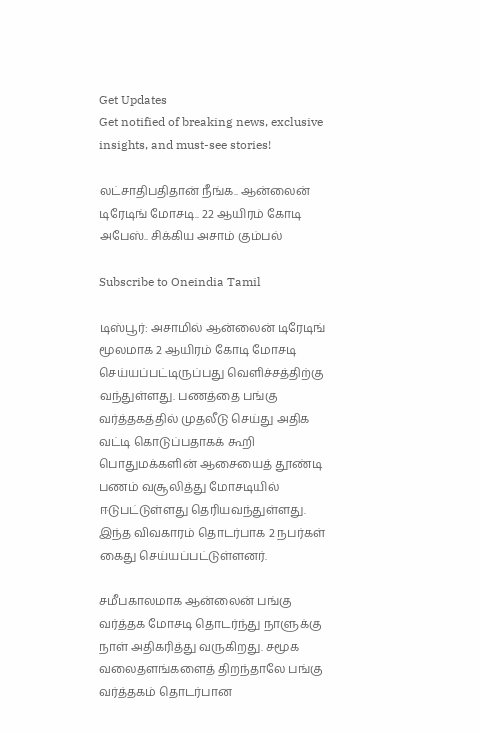Get Updates
Get notified of breaking news, exclusive insights, and must-see stories!

லட்சாதிபதிதான் நீங்க.. ஆன்லைன் டிரேடிங் மோசடி.. 22 ஆயிரம் கோடி அபேஸ்.. சிக்கிய அசாம் கும்பல்

Subscribe to Oneindia Tamil

டிஸ்பூர்: அசாமில் ஆன்லைன் டிரேடிங் மூலமாக 2 ஆயிரம் கோடி மோசடி செய்யப்பட்டிருப்பது வெளிச்சத்திற்கு வந்துள்ளது. பணத்தை பங்கு வர்த்தகத்தில் முதலீடு செய்து அதிக வட்டி கொடுப்பதாகக் கூறி பொதுமக்களின் ஆசையைத் தூண்டி பணம் வசூலித்து மோசடியில் ஈடுபட்டுள்ளது தெரியவந்துள்ளது. இந்த விவகாரம் தொடர்பாக 2 நபர்கள் கைது செய்யப்பட்டுள்ளனர்.

சமீபகாலமாக ஆன்லைன் பங்கு வர்த்தக மோசடி தொடர்ந்து நாளுக்கு நாள் அதிகரித்து வருகிறது. சமூக வலைதளங்களைத் திறந்தாலே பங்கு வர்த்தகம் தொடர்பான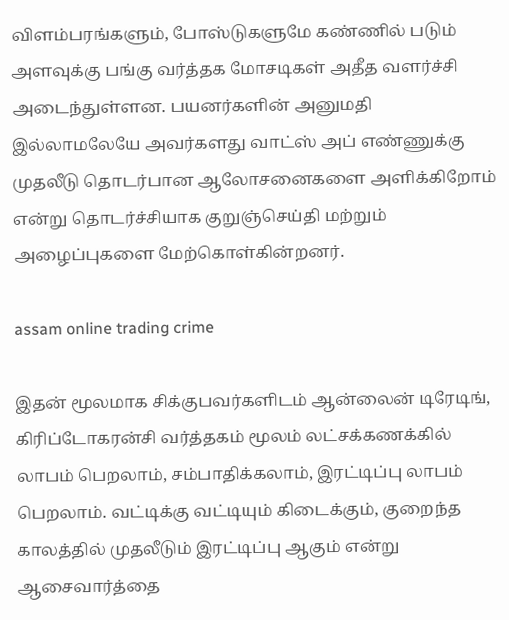விளம்பரங்களும், போஸ்டுகளுமே கண்ணில் படும் அளவுக்கு பங்கு வர்த்தக மோசடிகள் அதீத வளர்ச்சி அடைந்துள்ளன. பயனர்களின் அனுமதி இல்லாமலேயே அவர்களது வாட்ஸ் அப் எண்ணுக்கு முதலீடு தொடர்பான ஆலோசனைகளை அளிக்கிறோம் என்று தொடர்ச்சியாக குறுஞ்செய்தி மற்றும் அழைப்புகளை மேற்கொள்கின்றனர்.

assam online trading crime

இதன் மூலமாக சிக்குபவர்களிடம் ஆன்லைன் டிரேடிங், கிரிப்டோகரன்சி வர்த்தகம் மூலம் லட்சக்கணக்கில் லாபம் பெறலாம், சம்பாதிக்கலாம், இரட்டிப்பு லாபம் பெறலாம். வட்டிக்கு வட்டியும் கிடைக்கும், குறைந்த காலத்தில் முதலீடும் இரட்டிப்பு ஆகும் என்று ஆசைவார்த்தை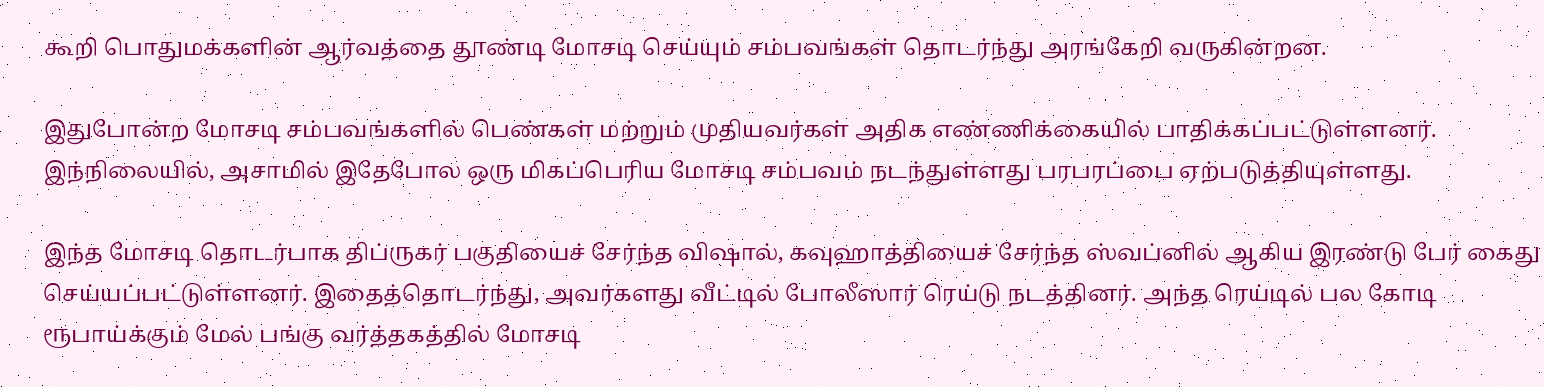கூறி பொதுமக்களின் ஆர்வத்தை தூண்டி மோசடி செய்யும் சம்பவங்கள் தொடர்ந்து அரங்கேறி வருகின்றன.

இதுபோன்ற மோசடி சம்பவங்களில் பெண்கள் மற்றும் முதியவர்கள் அதிக எண்ணிக்கையில் பாதிக்கப்பட்டுள்ளனர். இந்நிலையில், அசாமில் இதேபோல ஒரு மிகப்பெரிய மோசடி சம்பவம் நடந்துள்ளது பரபரப்பை ஏற்படுத்தியுள்ளது.

இந்த மோசடி தொடர்பாக திப்ருகர் பகுதியைச் சேர்ந்த விஷால், கவுஹாத்தியைச் சேர்ந்த ஸ்வப்னில் ஆகிய இரண்டு பேர் கைது செய்யப்பட்டுள்ளனர். இதைத்தொடர்ந்து, அவர்களது வீட்டில் போலீஸார் ரெய்டு நடத்தினர். அந்த ரெய்டில் பல கோடி ரூபாய்க்கும் மேல் பங்கு வர்த்தகத்தில் மோசடி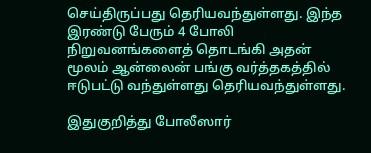செய்திருப்பது தெரியவந்துள்ளது. இந்த இரண்டு பேரும் 4 போலி நிறுவனங்களைத் தொடங்கி அதன் மூலம் ஆன்லைன் பங்கு வர்த்தகத்தில் ஈடுபட்டு வந்துள்ளது தெரியவந்துள்ளது.

இதுகுறித்து போலீஸார்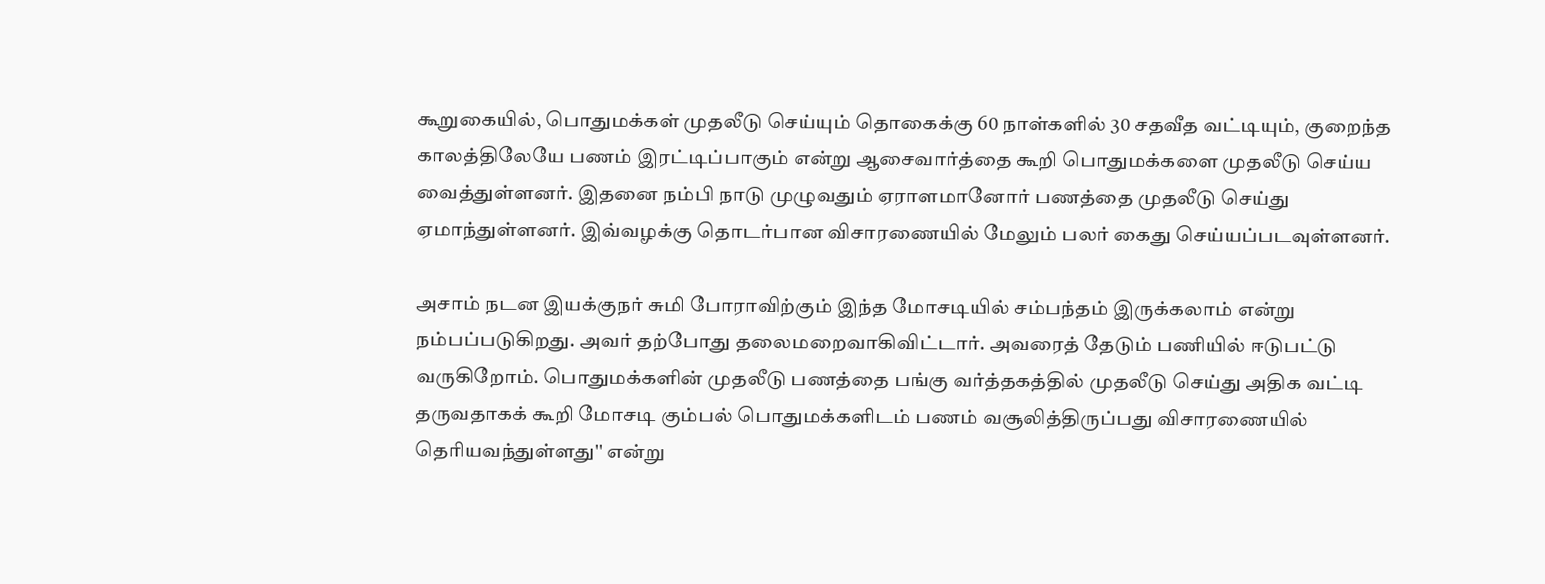கூறுகையில், பொதுமக்கள் முதலீடு செய்யும் தொகைக்கு 60 நாள்களில் 30 சதவீத வட்டியும், குறைந்த காலத்திலேயே பணம் இரட்டிப்பாகும் என்று ஆசைவார்த்தை கூறி பொதுமக்களை முதலீடு செய்ய வைத்துள்ளனர். இதனை நம்பி நாடு முழுவதும் ஏராளமானோர் பணத்தை முதலீடு செய்து ஏமாந்துள்ளனர். இவ்வழக்கு தொடர்பான விசாரணையில் மேலும் பலர் கைது செய்யப்படவுள்ளனர்.

அசாம் நடன இயக்குநர் சுமி போராவிற்கும் இந்த மோசடியில் சம்பந்தம் இருக்கலாம் என்று நம்பப்படுகிறது. அவர் தற்போது தலைமறைவாகிவிட்டார். அவரைத் தேடும் பணியில் ஈடுபட்டு வருகிறோம். பொதுமக்களின் முதலீடு பணத்தை பங்கு வர்த்தகத்தில் முதலீடு செய்து அதிக வட்டி தருவதாகக் கூறி மோசடி கும்பல் பொதுமக்களிடம் பணம் வசூலித்திருப்பது விசாரணையில் தெரியவந்துள்ளது'' என்று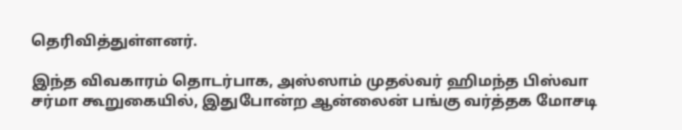தெரிவித்துள்ளனர்.

இந்த விவகாரம் தொடர்பாக, அஸ்ஸாம் முதல்வர் ஹிமந்த பிஸ்வா சர்மா கூறுகையில், இதுபோன்ற ஆன்லைன் பங்கு வர்த்தக மோசடி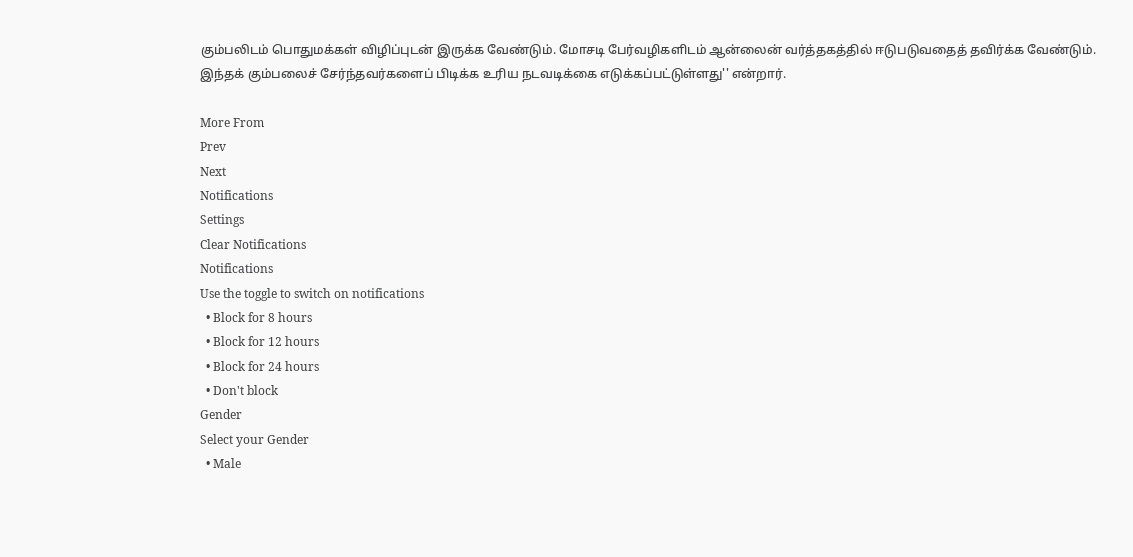கும்பலிடம் பொதுமக்கள் விழிப்புடன் இருக்க வேண்டும். மோசடி பேர்வழிகளிடம் ஆன்லைன் வர்த்தகத்தில் ஈடுபடுவதைத் தவிர்க்க வேண்டும். இந்தக் கும்பலைச் சேர்ந்தவர்களைப் பிடிக்க உரிய நடவடிக்கை எடுக்கப்பட்டுள்ளது'' என்றார்.

More From
Prev
Next
Notifications
Settings
Clear Notifications
Notifications
Use the toggle to switch on notifications
  • Block for 8 hours
  • Block for 12 hours
  • Block for 24 hours
  • Don't block
Gender
Select your Gender
  • Male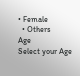• Female
  • Others
Age
Select your Age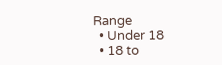Range
  • Under 18
  • 18 to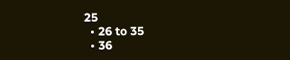25
  • 26 to 35
  • 36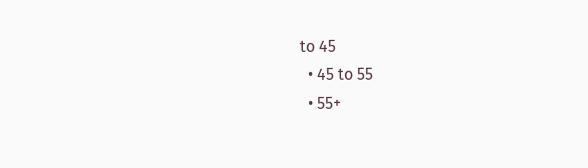to 45
  • 45 to 55
  • 55+